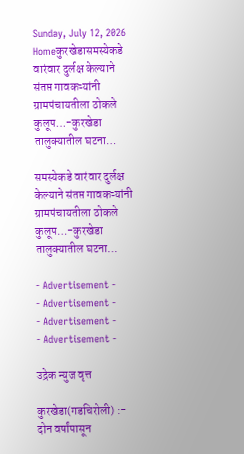Sunday, July 12, 2026
Homeकुरखेडासमस्येकडे वारंवार दुर्लक्ष केल्याने संतप्त गावकऱ्यांनी ग्रामपंचायतीला ठोकले कुलूप…-कुरखेडा तालुक्यातील घटना…

समस्येकडे वारंवार दुर्लक्ष केल्याने संतप्त गावकऱ्यांनी ग्रामपंचायतीला ठोकले कुलूप…-कुरखेडा तालुक्यातील घटना…

- Advertisement -
- Advertisement -
- Advertisement -
- Advertisement -

उद्रेक न्युज वृत्त

कुरखेडा(गडचिरोली) :- दोन वर्षांपासून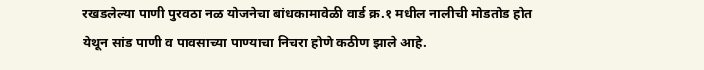रखडलेल्या पाणी पुरवठा नळ योजनेचा बांधकामावेळी वार्ड क्र.१ मधील नालीची मोडतोड होत येथून सांड पाणी व पावसाच्या पाण्याचा निचरा होणे कठीण झाले आहे.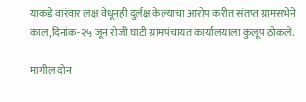याकडे वारंवार लक्ष वेधूनही दुर्लक्ष केल्याचा आरोप करीत संतप्त ग्रामसभेने काल,दिनांक-२५ जून रोजी घाटी ग्रामपंचायत कार्यालयाला कुलूप ठोकले.

मागील दोन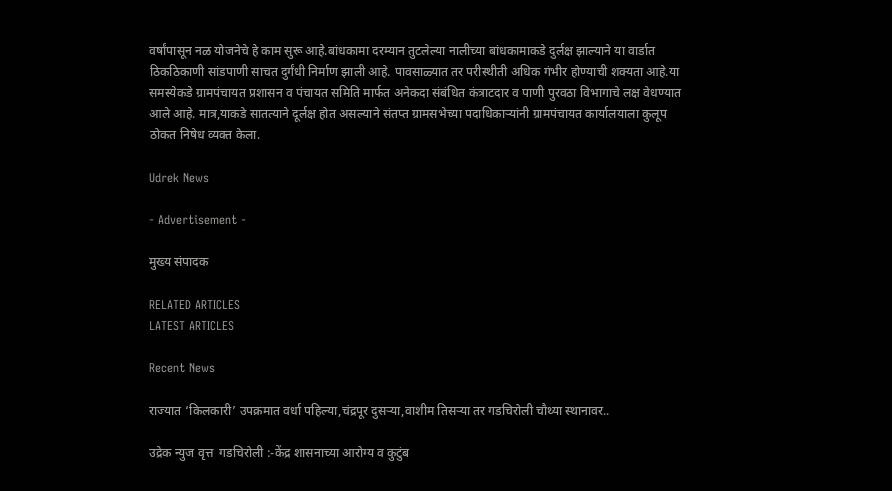वर्षांपासून नळ योजनेचे हे काम सुरू आहे.बांधकामा दरम्यान तुटलेल्या नालीच्या बांधकामाकडे दुर्लक्ष झाल्याने या वार्डात ठिकठिकाणी सांडपाणी साचत दुर्गंधी निर्माण झाली आहे. पावसाळ्यात तर परीस्थीती अधिक गंभीर होण्याची शक्यता आहे.या समस्येकडे ग्रामपंचायत प्रशासन व पंचायत समिति मार्फत अनेकदा संबंधित कंत्राटदार व पाणी पुरवठा विभागाचे लक्ष वेधण्यात आले आहे. मात्र,याकडे सातत्याने दूर्लक्ष होत असल्याने संतप्त ग्रामसभेच्या पदाधिकाऱ्यांनी ग्रामपंचायत कार्यालयाला कुलूप ठोकत निषेध व्यक्त केला.

Udrek News

- Advertisement -

मुख्य संपादक

RELATED ARTICLES
LATEST ARTICLES

Recent News

राज्यात ‘किलकारी’ उपक्रमात वर्धा पहिल्या,चंद्रपूर दुसऱ्या,वाशीम तिसऱ्या तर गडचिरोली चौथ्या स्थानावर..

उद्रेक न्युज वृत्त  गडचिरोली :-केंद्र शासनाच्या आरोग्य व कुटुंब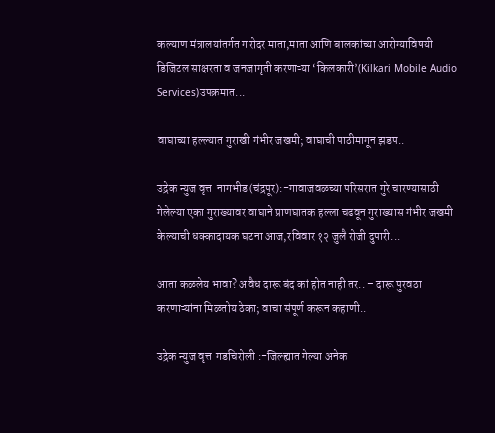कल्याण मंत्रालयांतर्गत गरोदर माता,माता आणि बालकांच्या आरोग्याविषयी डिजिटल साक्षरता व जनजागृती करणाऱ्या ‘किलकारी’(Kilkari Mobile Audio Services)उपक्रमात...

वाघाच्या हल्ल्यात गुराखी गंभीर जखमी; वाघाची पाठीमागून झडप..

उद्रेक न्युज वृत्त  नागभीड(चंद्रपूर):-गावाजवळच्या परिसरात गुरे चारण्यासाठी गेलेल्या एका गुराख्यावर वाघाने प्राणघातक हल्ला चढवून गुराख्यास गंभीर जखमी केल्याची धक्कादायक घटना आज,रविवार १२ जुलै रोजी दुपारी...

आता कळलेय भावा? अवैध दारू बंद कां होत नाही तर.. – दारू पुरवठा करणाऱ्यांना मिळतोय ठेका; वाचा संपूर्ण करून कहाणी..

उद्रेक न्युज वृत्त  गडचिरोली :-जिल्ह्यात गेल्या अनेक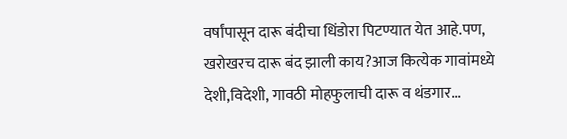वर्षांपासून दारू बंदीचा धिंडोरा पिटण्यात येत आहे.पण, खरोखरच दारू बंद झाली काय?आज कित्येक गावांमध्ये देशी,विदेशी, गावठी मोहफुलाची दारू व थंडगार...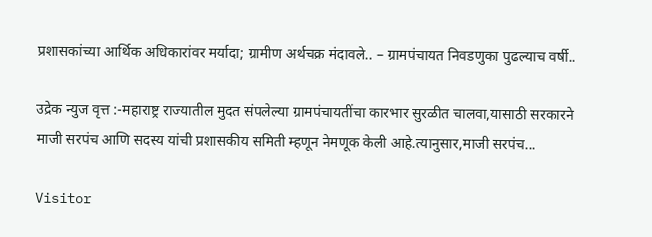प्रशासकांच्या आर्थिक अधिकारांवर मर्यादा; ग्रामीण अर्थचक्र मंदावले.. – ग्रामपंचायत निवडणुका पुढल्याच वर्षी..

उद्रेक न्युज वृत्त :-महाराष्ट्र राज्यातील मुदत संपलेल्या ग्रामपंचायतींचा कारभार सुरळीत चालवा,यासाठी सरकारने माजी सरपंच आणि सदस्य यांची प्रशासकीय समिती म्हणून नेमणूक केली आहे.त्यानुसार,माजी सरपंच...

Visitor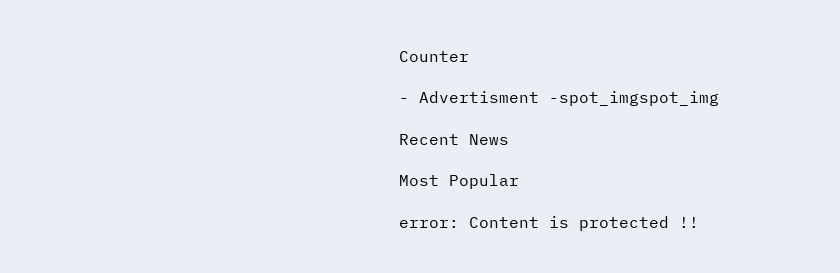Counter

- Advertisment -spot_imgspot_img

Recent News

Most Popular

error: Content is protected !!